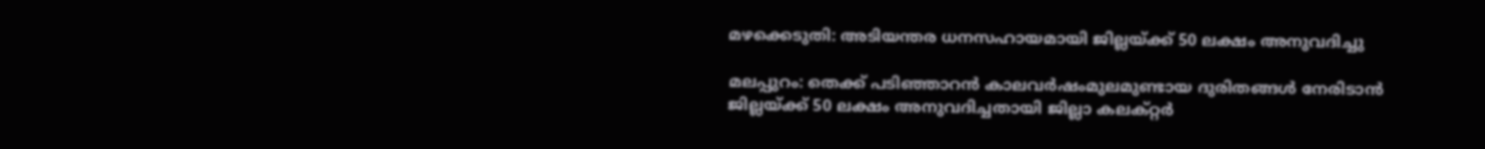മഴക്കെടുതി: അടിയന്തര ധനസഹായമായി ജില്ലയ്ക്ക് 50 ലക്ഷം അനുവദിച്ചു

മലപ്പുറം: തെക്ക് പടിഞ്ഞാറന്‍ കാലവര്‍ഷംമുലമുണ്ടായ ദുരിതങ്ങള്‍ നേരിടാന്‍ ജില്ലയ്ക്ക് 50 ലക്ഷം അനുവദിച്ചതായി ജില്ലാ കലക്റ്റര്‍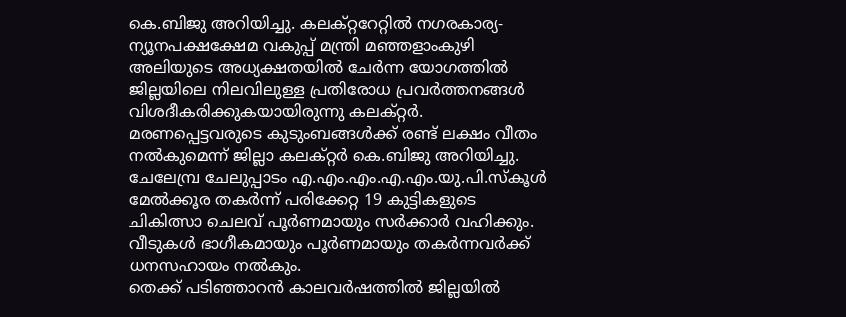കെ.ബിജു അറിയിച്ചു. കലക്റ്ററേറ്റില്‍ നഗരകാര്യ-ന്യൂനപക്ഷക്ഷേമ വകുപ്പ് മന്ത്രി മഞ്ഞളാംകുഴി അലിയുടെ അധ്യക്ഷതയില്‍ ചേര്‍ന്ന യോഗത്തില്‍ ജില്ലയിലെ നിലവിലുള്ള പ്രതിരോധ പ്രവര്‍ത്തനങ്ങള്‍ വിശദീകരിക്കുകയായിരുന്നു കലക്റ്റര്‍. മരണപ്പെട്ടവരുടെ കുടുംബങ്ങള്‍ക്ക് രണ്ട് ലക്ഷം വീതം നല്‍കുമെന്ന് ജില്ലാ കലക്റ്റര്‍ കെ.ബിജു അറിയിച്ചു.
ചേലേമ്പ്ര ചേലുപ്പാടം എ.എം.എം.എ.എം.യു.പി.സ്‌കൂള്‍ മേല്‍ക്കൂര തകര്‍ന്ന് പരിക്കേറ്റ 19 കുട്ടികളുടെ ചികിത്സാ ചെലവ് പൂര്‍ണമായും സര്‍ക്കാര്‍ വഹിക്കും. വീടുകള്‍ ഭാഗീകമായും പൂര്‍ണമായും തകര്‍ന്നവര്‍ക്ക് ധനസഹായം നല്‍കും.
തെക്ക് പടിഞ്ഞാറന്‍ കാലവര്‍ഷത്തില്‍ ജില്ലയില്‍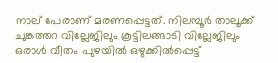നാല് പേരാണ് മരണപ്പെട്ടത്. നിലമ്പൂര്‍ താലൂക്ക് ചുങ്കത്തറ വില്ലേജിലും കൂട്ടിലങ്ങാടി വില്ലേജിലും ഒരാള്‍ വീതം പുഴയില്‍ ഒഴുക്കില്‍പ്പെട്ട്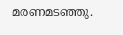മരണമടഞ്ഞു.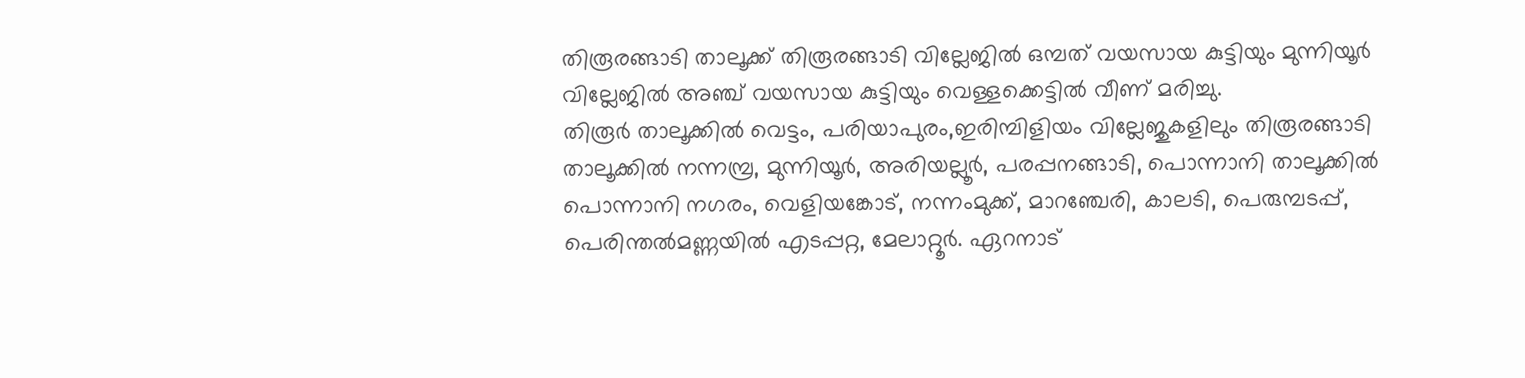തിരൂരങ്ങാടി താലൂക്ക് തിരൂരങ്ങാടി വില്ലേജില്‍ ഒമ്പത് വയസായ കുട്ടിയും മുന്നിയൂര്‍ വില്ലേജില്‍ അഞ്ച് വയസായ കുട്ടിയും വെള്ളക്കെട്ടില്‍ വീണ് മരിച്ചു.
തിരൂര്‍ താലൂക്കില്‍ വെട്ടം, പരിയാപുരം,ഇരിമ്പിളിയം വില്ലേജുകളിലും തിരൂരങ്ങാടി താലൂക്കില്‍ നന്നമ്പ്ര, മുന്നിയൂര്‍, അരിയല്ലൂര്‍, പരപ്പനങ്ങാടി, പൊന്നാനി താലൂക്കില്‍ പൊന്നാനി നഗരം, വെളിയങ്കോട്, നന്നംമുക്ക്, മാറഞ്ചേരി, കാലടി, പെരുമ്പടപ്പ്, പെരിന്തല്‍മണ്ണയില്‍ എടപ്പറ്റ, മേലാറ്റൂര്‍. ഏറനാട്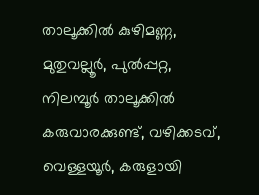താലൂക്കില്‍ കുഴിമണ്ണ, മുതുവല്ലൂര്‍, പുല്‍പ്പറ്റ, നിലമ്പൂര്‍ താലൂക്കില്‍ കരുവാരക്കുണ്ട്, വഴിക്കടവ്, വെള്ളയൂര്‍, കരുളായി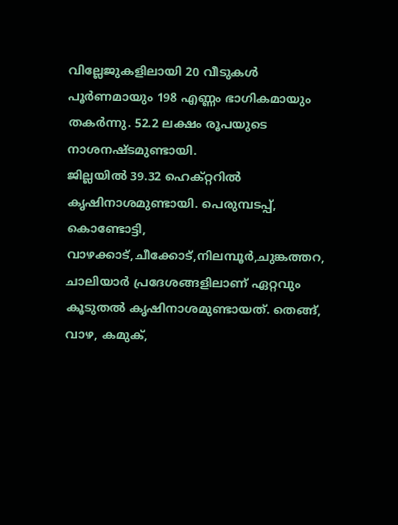വില്ലേജുകളിലായി 20 വീടുകള്‍ പൂര്‍ണമായും 198 എണ്ണം ഭാഗികമായും തകര്‍ന്നു. 52.2 ലക്ഷം രൂപയുടെ നാശനഷ്ടമുണ്ടായി.
ജില്ലയില്‍ 39.32 ഹെക്റ്ററില്‍ കൃഷിനാശമുണ്ടായി. പെരുമ്പടപ്പ്, കൊണ്ടോട്ടി, വാഴക്കാട്,ചീക്കോട്,നിലമ്പൂര്‍,ചുങ്കത്തറ, ചാലിയാര്‍ പ്രദേശങ്ങളിലാണ് ഏറ്റവും കൂടുതല്‍ കൃഷിനാശമുണ്ടായത്. തെങ്ങ്, വാഴ, കമുക്,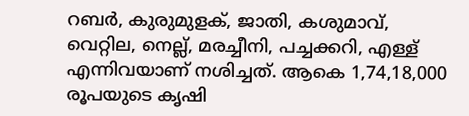റബര്‍, കുരുമുളക്, ജാതി, കശുമാവ്, വെറ്റില, നെല്ല്, മരച്ചീനി, പച്ചക്കറി, എള്ള് എന്നിവയാണ് നശിച്ചത്. ആകെ 1,74,18,000 രൂപയുടെ കൃഷി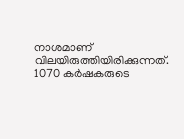നാശമാണ് വിലയിരുത്തിയിരിക്കുന്നത്. 1070 കര്‍ഷകരുടെ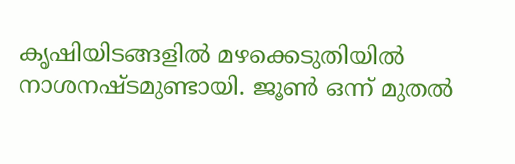കൃഷിയിടങ്ങളില്‍ മഴക്കെടുതിയില്‍ നാശനഷ്ടമുണ്ടായി. ജൂണ്‍ ഒന്ന് മുതല്‍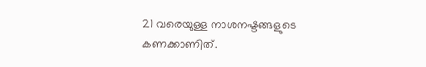21 വരെയുള്ള നാശനഷ്ടങ്ങളുടെ കണക്കാണിത്.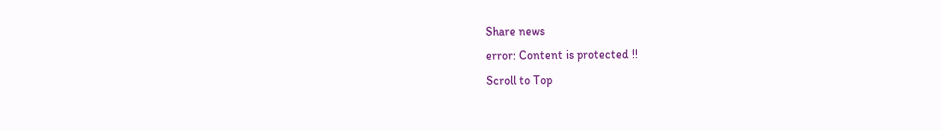Share news
error: Content is protected !!
Scroll to Top